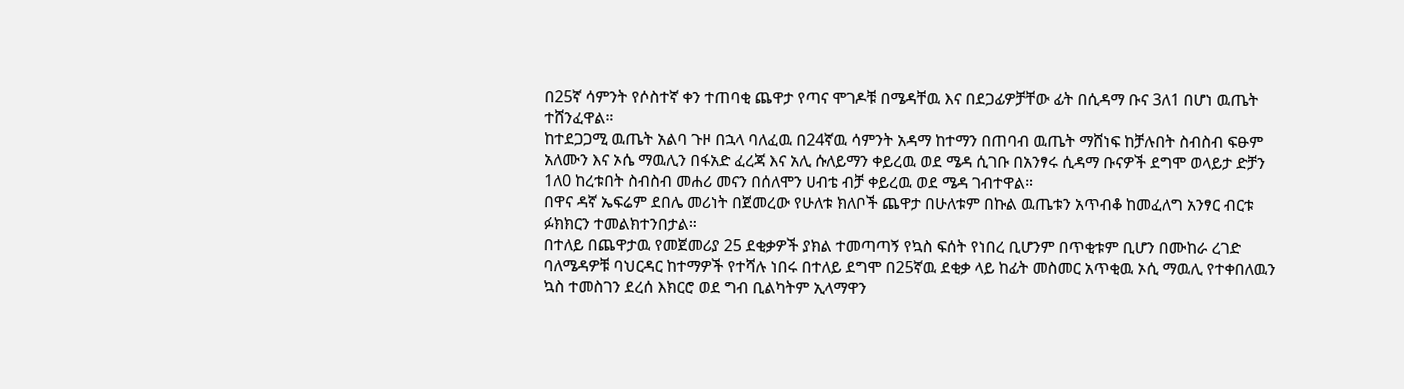በ25ኛ ሳምንት የሶስተኛ ቀን ተጠባቂ ጨዋታ የጣና ሞገዶቹ በሜዳቸዉ እና በደጋፊዎቻቸው ፊት በሲዳማ ቡና 3ለ1 በሆነ ዉጤት ተሸንፈዋል።
ከተደጋጋሚ ዉጤት አልባ ጉዞ በኋላ ባለፈዉ በ24ኛዉ ሳምንት አዳማ ከተማን በጠባብ ዉጤት ማሸነፍ ከቻሉበት ስብስብ ፍፁም አለሙን እና ኦሴ ማዉሊን በፋአድ ፈረጃ እና አሊ ሱለይማን ቀይረዉ ወደ ሜዳ ሲገቡ በአንፃሩ ሲዳማ ቡናዎች ደግሞ ወላይታ ድቻን 1ለ0 ከረቱበት ስብስብ መሐሪ መናን በሰለሞን ሀብቴ ብቻ ቀይረዉ ወደ ሜዳ ገብተዋል።
በዋና ዳኛ ኤፍሬም ደበሌ መሪነት በጀመረው የሁለቱ ክለቦች ጨዋታ በሁለቱም በኩል ዉጤቱን አጥብቆ ከመፈለግ አንፃር ብርቱ ፉክክርን ተመልክተንበታል።
በተለይ በጨዋታዉ የመጀመሪያ 25 ደቂቃዎች ያክል ተመጣጣኝ የኳስ ፍሰት የነበረ ቢሆንም በጥቂቱም ቢሆን በሙከራ ረገድ ባለሜዳዎቹ ባህርዳር ከተማዎች የተሻሉ ነበሩ በተለይ ደግሞ በ25ኛዉ ደቂቃ ላይ ከፊት መስመር አጥቂዉ ኦሲ ማዉሊ የተቀበለዉን ኳስ ተመስገን ደረሰ እክርሮ ወደ ግብ ቢልካትም ኢላማዋን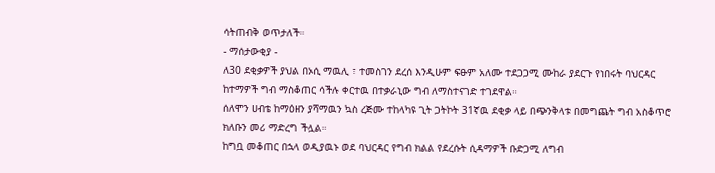ሳትጠብቅ ወጥታለች።
- ማሰታውቂያ -
ለ30 ደቂቃዎች ያህል በኦሲ ማዉሊ ፣ ተመስገን ደረሰ እንዲሁም ፍፁም አለሙ ተደጋጋሚ ሙከራ ያደርጉ የነበሩት ባህርዳር ከተማዎች ግብ ማስቆጠር ሳችሉ ቀርተዉ በተቃራኒው ግብ ለማስተናገድ ተገደዋል።
ሰለሞን ሀብቴ ከማዕዘን ያሻማዉን ኳስ ረጅሙ ተከላካዩ ጊት ጋትኮት 31ኛዉ ደቂቃ ላይ በጭንቅላቱ በመግጨት ግብ አስቆጥሮ ክለቡን መሪ ማድረግ ችሏል።
ከግቧ መቆጠር በኋላ ወዲያዉኑ ወደ ባህርዳር የግብ ክልል የደረሱት ሲዳማዎች ቡድጋሚ ለግብ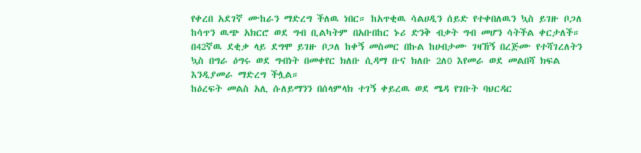የቀረበ አደገኛ ሙከራን ማድረግ ችለዉ ነበር። ከአጥቂዉ ሳልሀዲን ሰይድ የተቀበለዉን ኳስ ይገዙ ቦጋለ ከሳጥን ዉጭ አክርሮ ወደ ግብ ቢልካትም በአቡበከር ኑሪ ድንቅ ብቃት ግብ መሆን ሳትችል ቀርታለች።
በ42ኛዉ ደቂቃ ላይ ደግሞ ይገዙ ቦጋለ ከቀኝ መስመር በኩል ከሀብታሙ ገዛኸኝ በረጅሙ የተሻገረለትን ኳስ በግራ ዕግሩ ወደ ግብነት በመቀየር ክለቡ ሲዳማ ቡና ክለቡ 2ለ0 እየመራ ወደ መልበሻ ክፍል እንዲያመራ ማድረግ ችሏል።
ከዕረፍት መልስ አሊ ሱለይማንን በሰላምላክ ተገኝ ቀይረዉ ወደ ሜዳ የገቡት ባህርዳር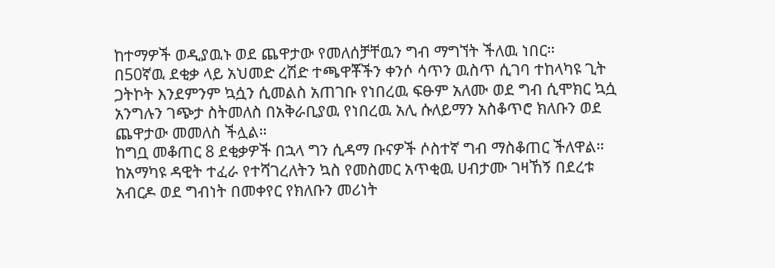ከተማዎች ወዲያዉኑ ወደ ጨዋታው የመለሰቻቸዉን ግብ ማግኘት ችለዉ ነበር።
በ50ኛዉ ደቂቃ ላይ አህመድ ረሽድ ተጫዋቾችን ቀንሶ ሳጥን ዉስጥ ሲገባ ተከላካዩ ጊት ጋትኮት እንደምንም ኳሷን ሲመልስ አጠገቡ የነበረዉ ፍፁም አለሙ ወደ ግብ ሲሞክር ኳሷ አንግሉን ገጭታ ስትመለስ በአቅራቢያዉ የነበረዉ አሊ ሱለይማን አስቆጥሮ ክለቡን ወደ ጨዋታው መመለስ ችሏል።
ከግቧ መቆጠር 8 ደቂቃዎች በኋላ ግን ሲዳማ ቡናዎች ሶስተኛ ግብ ማስቆጠር ችለዋል። ከአማካዩ ዳዊት ተፈራ የተሻገረለትን ኳስ የመስመር አጥቂዉ ሀብታሙ ገዛኸኝ በደረቱ አብርዶ ወደ ግብነት በመቀየር የክለቡን መሪነት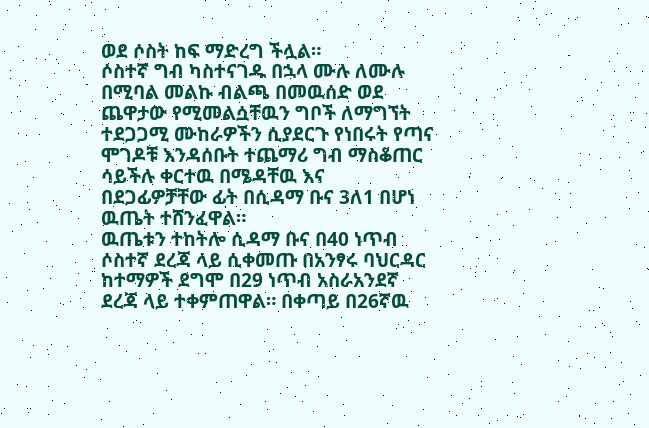ወደ ሶስት ከፍ ማድረግ ችሏል።
ሶስተኛ ግብ ካስተናገዱ በኋላ ሙሉ ለሙሉ በሚባል መልኩ ብልጫ በመዉሰድ ወደ ጨዋታው የሚመልሷቸዉን ግቦች ለማግኘት ተደጋጋሚ ሙከራዎችን ሲያደርጉ የነበሩት የጣና ሞገዶቹ እንዳሰቡት ተጨማሪ ግብ ማስቆጠር ሳይችሉ ቀርተዉ በሜዳቸዉ እና በደጋፊዎቻቸው ፊት በሲዳማ ቡና 3ለ1 በሆነ ዉጤት ተሸንፈዋል።
ዉጤቱን ተከትሎ ሲዳማ ቡና በ40 ነጥብ ሶስተኛ ደረጃ ላይ ሲቀመጡ በአንፃሩ ባህርዳር ከተማዎች ደግሞ በ29 ነጥብ አስራአንደኛ ደረጃ ላይ ተቀምጠዋል። በቀጣይ በ26ኛዉ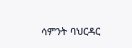ሳምንት ባህርዳር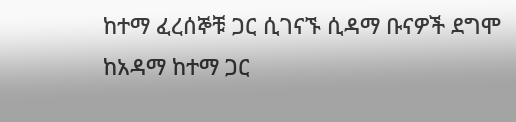ከተማ ፈረሰኞቹ ጋር ሲገናኙ ሲዳማ ቡናዎች ደግሞ ከአዳማ ከተማ ጋር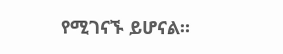የሚገናኙ ይሆናል።